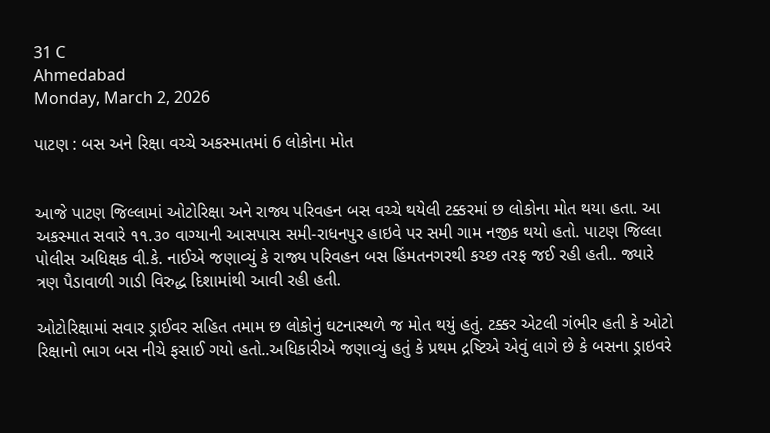31 C
Ahmedabad
Monday, March 2, 2026

પાટણ : બસ અને રિક્ષા વચ્ચે અકસ્માતમાં 6 લોકોના મોત


આજે પાટણ જિલ્લામાં ઓટોરિક્ષા અને રાજ્ય પરિવહન બસ વચ્ચે થયેલી ટક્કરમાં છ લોકોના મોત થયા હતા. આ અકસ્માત સવારે ૧૧.૩૦ વાગ્યાની આસપાસ સમી-રાધનપુર હાઇવે પર સમી ગામ નજીક થયો હતો. પાટણ જિલ્લા પોલીસ અધિક્ષક વી.કે. નાઈએ જણાવ્યું કે રાજ્ય પરિવહન બસ હિંમતનગરથી કચ્છ તરફ જઈ રહી હતી.. જ્યારે ત્રણ પૈડાવાળી ગાડી વિરુદ્ધ દિશામાંથી આવી રહી હતી.

ઓટોરિક્ષામાં સવાર ડ્રાઈવર સહિત તમામ છ લોકોનું ઘટનાસ્થળે જ મોત થયું હતું. ટક્કર એટલી ગંભીર હતી કે ઓટો રિક્ષાનો ભાગ બસ નીચે ફસાઈ ગયો હતો..અધિકારીએ જણાવ્યું હતું કે પ્રથમ દ્રષ્ટિએ એવું લાગે છે કે બસના ડ્રાઇવરે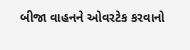બીજા વાહનને ઓવરટેક કરવાનો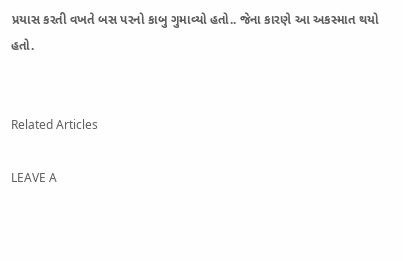પ્રયાસ કરતી વખતે બસ પરનો કાબુ ગુમાવ્યો હતો.. જેના કારણે આ અકસ્માત થયો હતો.


Related Articles

LEAVE A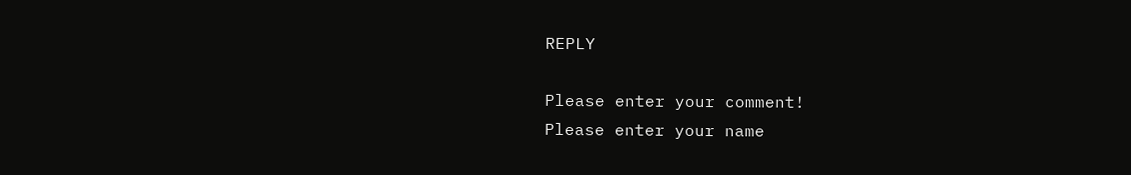REPLY

Please enter your comment!
Please enter your name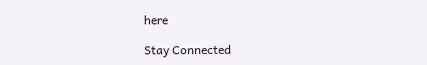here

Stay Connected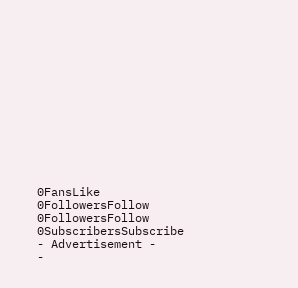0FansLike
0FollowersFollow
0FollowersFollow
0SubscribersSubscribe
- Advertisement -
-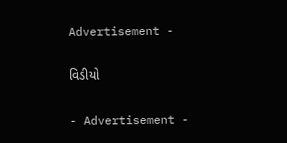Advertisement -

વિડીયો

- Advertisement -